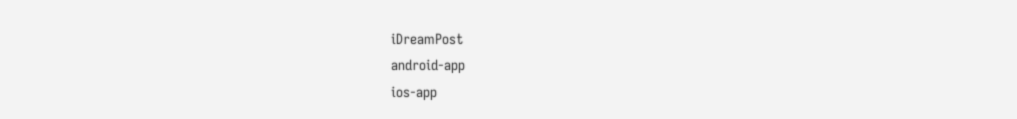iDreamPost
android-app
ios-app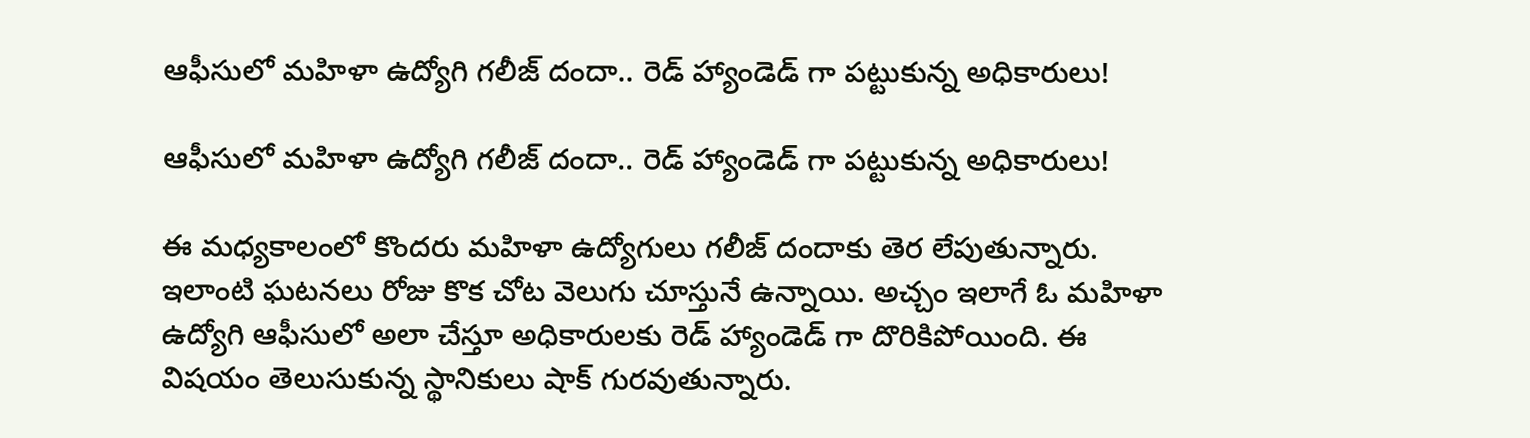ఆఫీసులో మహిళా ఉద్యోగి గలీజ్ దందా.. రెడ్ హ్యాండెడ్ గా పట్టుకున్న అధికారులు!

ఆఫీసులో మహిళా ఉద్యోగి గలీజ్ దందా.. రెడ్ హ్యాండెడ్ గా పట్టుకున్న అధికారులు!

ఈ మధ్యకాలంలో కొందరు మహిళా ఉద్యోగులు గలీజ్ దందాకు తెర లేపుతున్నారు. ఇలాంటి ఘటనలు రోజు కొక చోట వెలుగు చూస్తునే ఉన్నాయి. అచ్చం ఇలాగే ఓ మహిళా ఉద్యోగి ఆఫీసులో అలా చేస్తూ అధికారులకు రెడ్ హ్యాండెడ్ గా దొరికిపోయింది. ఈ విషయం తెలుసుకున్న స్థానికులు షాక్ గురవుతున్నారు.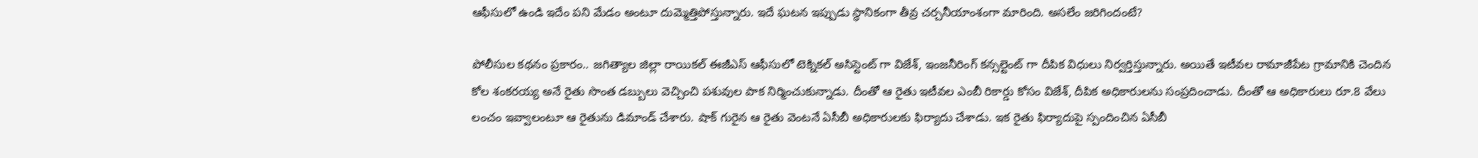ఆఫీసులో ఉండి ఇదేం పని మేడం అంటూ దుమ్మెత్తిపోస్తున్నారు. ఇదే ఘటన ఇప్పుడు స్థానికంగా తీవ్ర చర్చనీయాంశంగా మారింది. అసలేం జరిగిందంటే?

పోలీసుల కథనం ప్రకారం.. జగిత్యాల జిల్లా రాయికల్ ఈజీఎస్ ఆఫీసులో టెక్నికల్ అసిస్టెంట్ గా విజేశ్, ఇంజనీరింగ్ కన్సల్టెంట్ గా దీపిక విధులు నిర్వర్తిస్తున్నారు. అయితే ఇటీవల రామాజీపేట గ్రామానికి చెందిన కోల శంకరయ్య అనే రైతు సొంత డబ్బులు వెచ్చించి పశువుల పాక నిర్మించుకున్నాడు. దీంతో ఆ రైతు ఇటీవల ఎంబీ రికార్డు కోసం విజేశ్, దీపిక అధికారులను సంప్రదించాడు. దీంతో ఆ అధికారులు రూ.8 వేలు లంచం ఇవ్వాలంటూ ఆ రైతును డిమాండ్ చేశారు. షాక్ గురైన ఆ రైతు వెంటనే ఏసీబీ అధికారులకు ఫిర్యాదు చేశాడు. ఇక రైతు ఫిర్యాదుపై స్పందించిన ఏసీబీ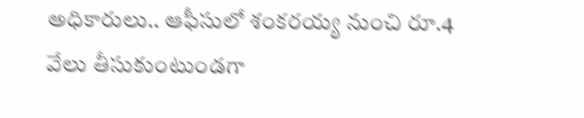అధికారులు.. ఆఫీసులో శంకరయ్య నుంచి రూ.4 వేలు తీసుకుంటుండగా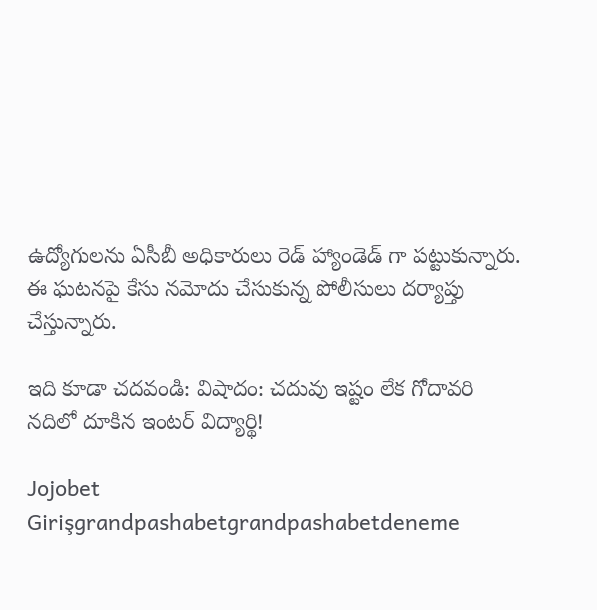ఉద్యోగులను ఏసీబీ అధికారులు రెడ్ హ్యాండెడ్ గా పట్టుకున్నారు. ఈ ఘటనపై కేసు నమోదు చేసుకున్న పోలీసులు దర్యాప్తు చేస్తున్నారు.

ఇది కూడా చదవండి: విషాదం: చదువు ఇష్టం లేక గోదావరి నదిలో దూకిన ఇంటర్ విద్యార్థి!

Jojobet Girişgrandpashabetgrandpashabetdeneme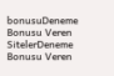bonusuDeneme Bonusu Veren SitelerDeneme Bonusu Veren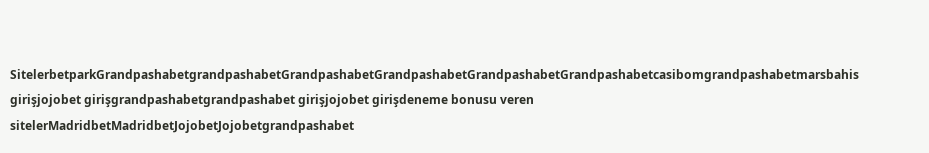SitelerbetparkGrandpashabetgrandpashabetGrandpashabetGrandpashabetGrandpashabetGrandpashabetcasibomgrandpashabetmarsbahis girişjojobet girişgrandpashabetgrandpashabet girişjojobet girişdeneme bonusu veren sitelerMadridbetMadridbetJojobetJojobetgrandpashabet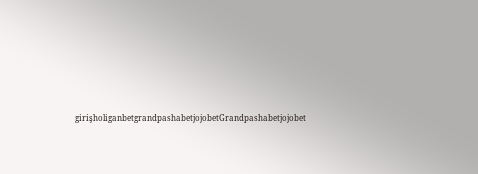girişholiganbetgrandpashabetjojobetGrandpashabetjojobet